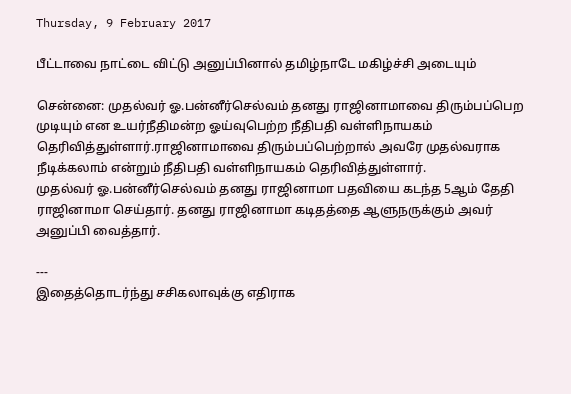Thursday, 9 February 2017

பீட்டாவை நாட்டை விட்டு அனுப்பினால் தமிழ்நாடே மகிழ்ச்சி அடையும்

சென்னை: முதல்வர் ஓ.பன்னீர்செல்வம் தனது ராஜினாமாவை திரும்பப்பெற முடியும் என உயர்நீதிமன்ற ஓய்வுபெற்ற நீதிபதி வள்ளிநாயகம் தெரிவித்துள்ளார்.ராஜினாமாவை திரும்பப்பெற்றால் அவரே முதல்வராக நீடிக்கலாம் என்றும் நீதிபதி வள்ளிநாயகம் தெரிவித்துள்ளார்.
முதல்வர் ஓ.பன்னீர்செல்வம் தனது ராஜினாமா பதவியை கடந்த 5ஆம் தேதி ராஜினாமா செய்தார். தனது ராஜினாமா கடிதத்தை ஆளுநருக்கும் அவர் அனுப்பி வைத்தார்.

---
இதைத்தொடர்ந்து சசிகலாவுக்கு எதிராக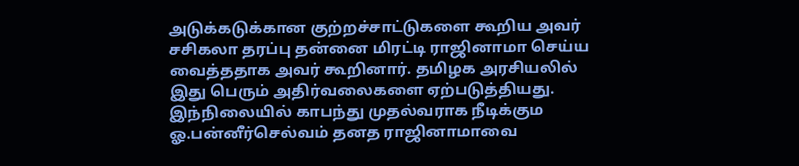அடுக்கடுக்கான குற்றச்சாட்டுகளை கூறிய அவர் சசிகலா தரப்பு தன்னை மிரட்டி ராஜினாமா செய்ய வைத்ததாக அவர் கூறினார். தமிழக அரசியலில் இது பெரும் அதிர்வலைகளை ஏற்படுத்தியது. இந்நிலையில் காபந்து முதல்வராக நீடிக்கும ஓ.பன்னீர்செல்வம் தனத ராஜினாமாவை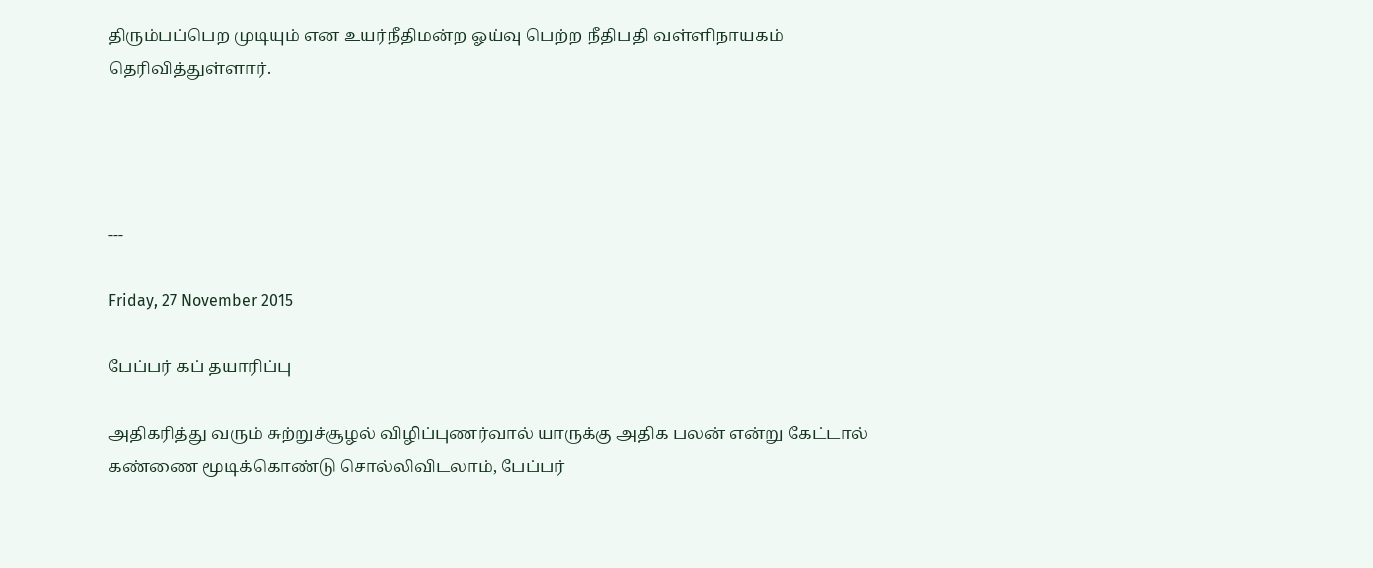திரும்பப்பெற முடியும் என உயர்நீதிமன்ற ஓய்வு பெற்ற நீதிபதி வள்ளிநாயகம் தெரிவித்துள்ளார்.




---

Friday, 27 November 2015

பேப்பர் கப் தயாரிப்பு

அதிகரித்து வரும் சுற்றுச்சூழல் விழிப்புணர்வால் யாருக்கு அதிக பலன் என்று கேட்டால் கண்ணை மூடிக்கொண்டு சொல்லிவிடலாம், பேப்பர்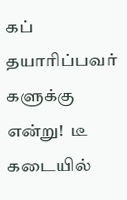கப் தயாரிப்பவர் களுக்கு என்று!  டீ கடையில்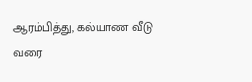ஆரம்பித்து, கல்யாண வீடு வரை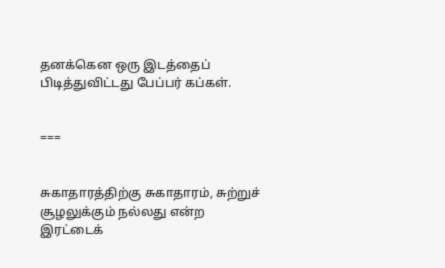தனக்கென ஒரு இடத்தைப் பிடித்துவிட்டது பேப்பர் கப்கள்.


===


சுகாதாரத்திற்கு சுகாதாரம், சுற்றுச் சூழலுக்கும் நல்லது என்ற இரட்டைக்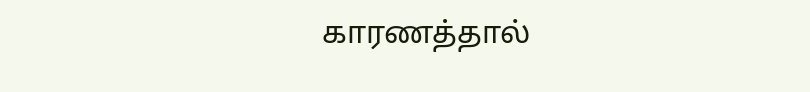காரணத்தால்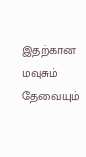இதற்கான மவுசும் தேவையும்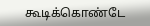கூடிக்கொண்டே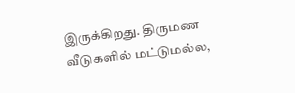இருக்கிறது. திருமண வீடுகளில் மட்டுமல்ல,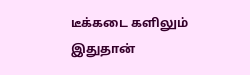டீக்கடை களிலும் இதுதான்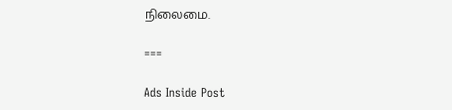நிலைமை.

===

Ads Inside Post